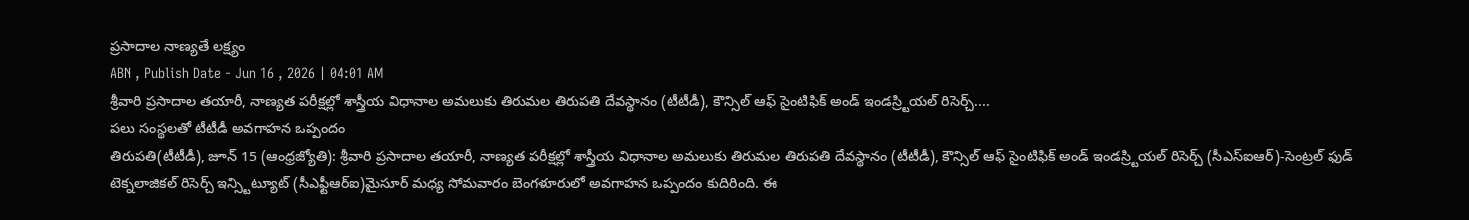ప్రసాదాల నాణ్యతే లక్ష్యం
ABN , Publish Date - Jun 16 , 2026 | 04:01 AM
శ్రీవారి ప్రసాదాల తయారీ, నాణ్యత పరీక్షల్లో శాస్త్రీయ విధానాల అమలుకు తిరుమల తిరుపతి దేవస్థానం (టీటీడీ), కౌన్సిల్ ఆఫ్ సైంటిఫిక్ అండ్ ఇండస్ర్టియల్ రిసెర్చ్....
పలు సంస్థలతో టీటీడీ అవగాహన ఒప్పందం
తిరుపతి(టీటీడీ), జూన్ 15 (ఆంధ్రజ్యోతి): శ్రీవారి ప్రసాదాల తయారీ, నాణ్యత పరీక్షల్లో శాస్త్రీయ విధానాల అమలుకు తిరుమల తిరుపతి దేవస్థానం (టీటీడీ), కౌన్సిల్ ఆఫ్ సైంటిఫిక్ అండ్ ఇండస్ర్టియల్ రిసెర్చ్ (సీఎస్ఐఆర్)-సెంట్రల్ ఫుడ్ టెక్నలాజికల్ రిసెర్చ్ ఇన్స్టిట్యూట్ (సీఎఫ్టీఆర్ఐ)మైసూర్ మధ్య సోమవారం బెంగళూరులో అవగాహన ఒప్పందం కుదిరింది. ఈ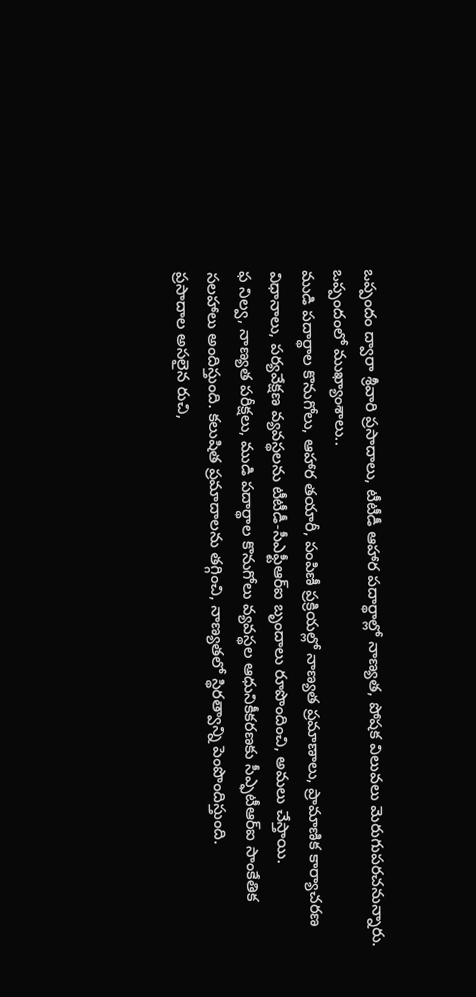ఒప్పందం ద్వారా శ్రీవారి ప్రసాదాలు, టీటీడీ ఆహార పదార్థాల్లో నాణ్యత, పోషక విలువలు మెరుగుపరచనున్నారు.
ఒప్పందంలో ముఖ్యాంశాలు..
ముడి పదార్థాల కొనుగోలు, ఆహార తయారీ, పంపిణీ ప్రక్రియల్లో నాణ్యత ప్రమాణాలు, ప్రామాణిక కార్యాచరణ విధానాలు, పర్యవేక్షణ వ్యవస్థలను టీటీడీ-సీఎఫ్టీఆర్ఐ బృందాలు రూపొందించి, అమలు చేస్తాయి.
ఫ నిల్వ, నాణ్యత పరీక్షలు, ముడి పదార్థాల కొనుగోలు వ్యవస్థల ఆధునికీకరణకు సీఎ్ఫటీఆర్ఐ సాంకేతిక సలహాలు అందిస్తుంది. కలుషిత ప్రమాదాలను తగ్గించి, నాణ్యతలో స్థిరత్వాన్ని పెంపొందిస్తుంది.
ప్రసాదాల అసలైన రుచి,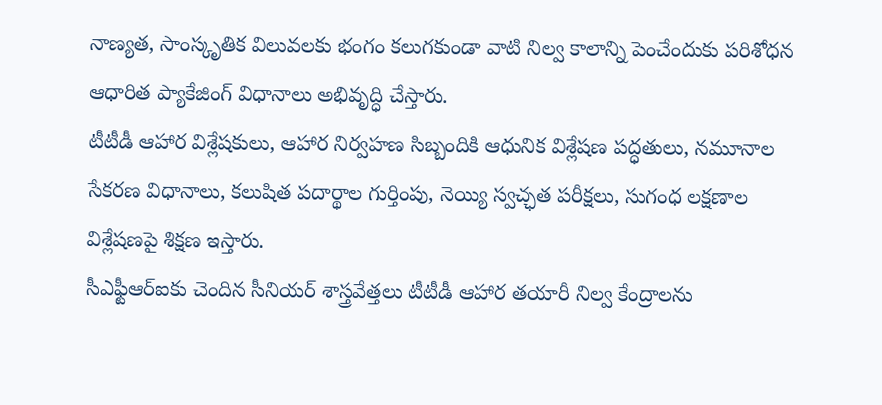నాణ్యత, సాంస్కృతిక విలువలకు భంగం కలుగకుండా వాటి నిల్వ కాలాన్ని పెంచేందుకు పరిశోధన ఆధారిత ప్యాకేజింగ్ విధానాలు అభివృద్ధి చేస్తారు.
టీటీడీ ఆహార విశ్లేషకులు, ఆహార నిర్వహణ సిబ్బందికి ఆధునిక విశ్లేషణ పద్ధతులు, నమూనాల సేకరణ విధానాలు, కలుషిత పదార్థాల గుర్తింపు, నెయ్యి స్వచ్ఛత పరీక్షలు, సుగంధ లక్షణాల విశ్లేషణపై శిక్షణ ఇస్తారు.
సీఎఫ్టీఆర్ఐకు చెందిన సీనియర్ శాస్త్రవేత్తలు టీటీడీ ఆహార తయారీ నిల్వ కేంద్రాలను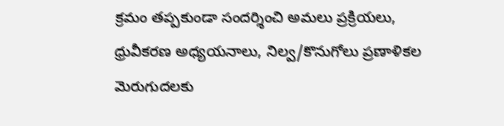క్రమం తప్పకుండా సందర్శించి అమలు ప్రక్రియలు, ధ్రువీకరణ అధ్యయనాలు, నిల్వ/కొనుగోలు ప్రణాళికల మెరుగుదలకు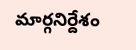మార్గనిర్దేశం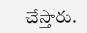చేస్తారు.